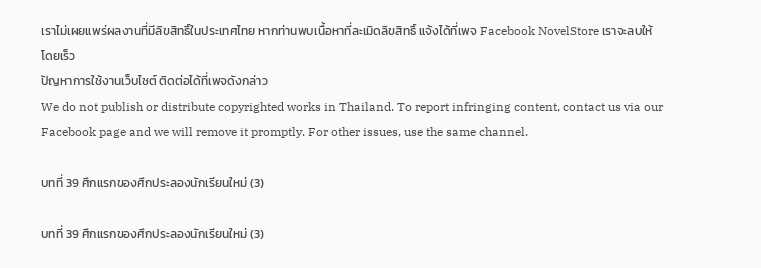เราไม่เผยแพร่ผลงานที่มีลิขสิทธิ์ในประเทศไทย หากท่านพบเนื้อหาที่ละเมิดลิขสิทธิ์ แจ้งได้ที่เพจ Facebook NovelStore เราจะลบให้โดยเร็ว
ปัญหาการใช้งานเว็บไซต์ ติดต่อได้ที่เพจดังกล่าว
We do not publish or distribute copyrighted works in Thailand. To report infringing content, contact us via our Facebook page and we will remove it promptly. For other issues, use the same channel.

บทที่ 39 ศึกแรกของศึกประลองนักเรียนใหม่ (3)

บทที่ 39 ศึกแรกของศึกประลองนักเรียนใหม่ (3)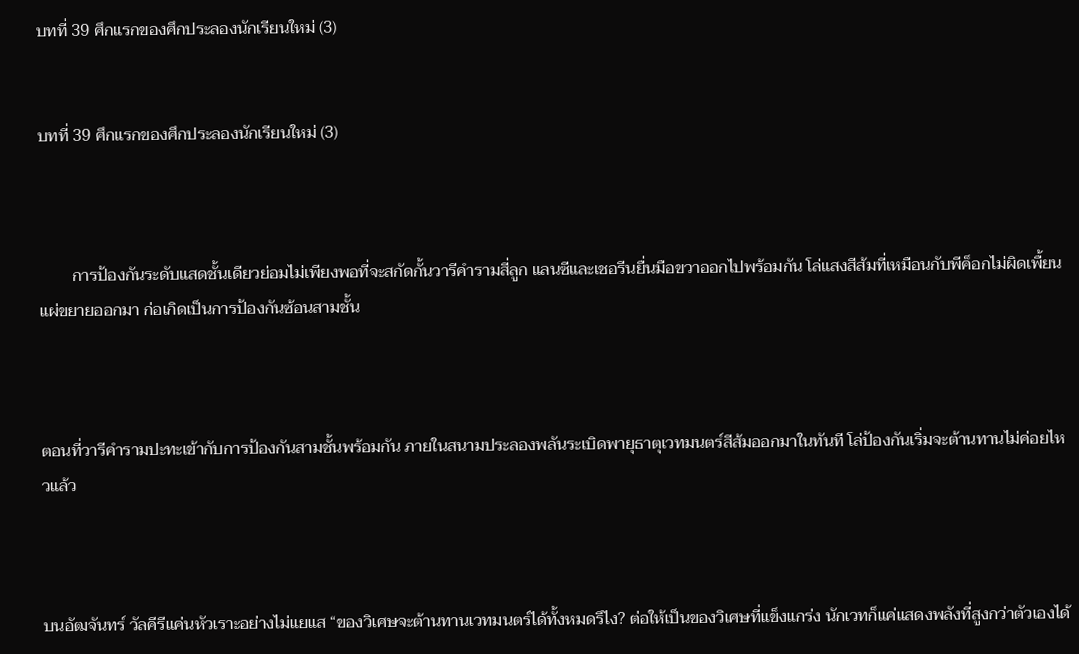บทที่ 39 ศึกแรกของศึกประลองนักเรียนใหม่ (3)


บทที่ 39 ศึกแรกของศึกประลองนักเรียนใหม่ (3)



        การป้องกันระดับแสดชั้นเดียวย่อมไม่เพียงพอที่จะสกัดกั้นวารีคำรามสี่ลูก แลนซีและเชอรีนยื่นมือขวาออกไปพร้อมกัน โล่แสงสีส้มที่เหมือนกับพีค็อกไม่ผิดเพื้ยนแผ่ขยายออกมา ก่อเกิดเป็นการป้องกันซ้อนสามชั้น



ตอนที่วารีคำรามปะทะเข้ากับการป้องกันสามชั้นพร้อมกัน ภายในสนามประลองพลันระเบิดพายุธาตุเวทมนตร์สีส้มออกมาในทันที โล่ป้องกันเริ่มจะต้านทานไม่ค่อยไหวแล้ว



บนอัฒจันทร์ วัลคีรีแค่นหัวเราะอย่างไม่แยแส “ของวิเศษจะต้านทานเวทมนตร์ได้ทั้งหมดรึไง? ต่อให้เป็นของวิเศษที่แข็งแกร่ง นักเวทก็แค่แสดงพลังที่สูงกว่าตัวเองได้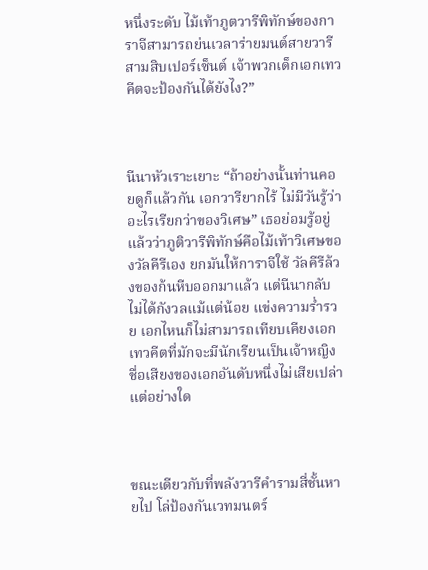หนึ่งระดับ ไม้เท้าภูตวารีพิทักษ์ของการาจีสามารถย่นเวลาร่ายมนต์สายวารีสามสิบเปอร์เซ็นต์ เจ้าพวกเด็กเอกเทวคีตจะป้องกันได้ยังไง?”



นีนาหัวเราะเยาะ “ถ้าอย่างนั้นท่านคอยดูก็แล้วกัน เอกวารียากไร้ ไม่มีวันรู้ว่าอะไรเรียกว่าของวิเศษ” เธอย่อมรู้อยู่แล้วว่าภูติวารีพิทักษ์คือไม้เท้าวิเศษของวัลคีรีเอง ยกมันให้การาจีใช้ วัลคีรีล้วงของก้นหีบออกมาแล้ว แต่นีนากลับไม่ได้กังวลแม้แต่น้อย แข่งความร่ำรวย เอกไหนก็ไม่สามารถเทียบเคียงเอกเทวคีตที่มักจะมีนักเรียนเป็นเจ้าหญิง ชื่อเสียงของเอกอันดับหนึ่งไม่เสียเปล่าแต่อย่างใด



ขณะเดียวกับที่พลังวารีคำรามสี่ชั้นหายไป โล่ป้องกันเวทมนตร์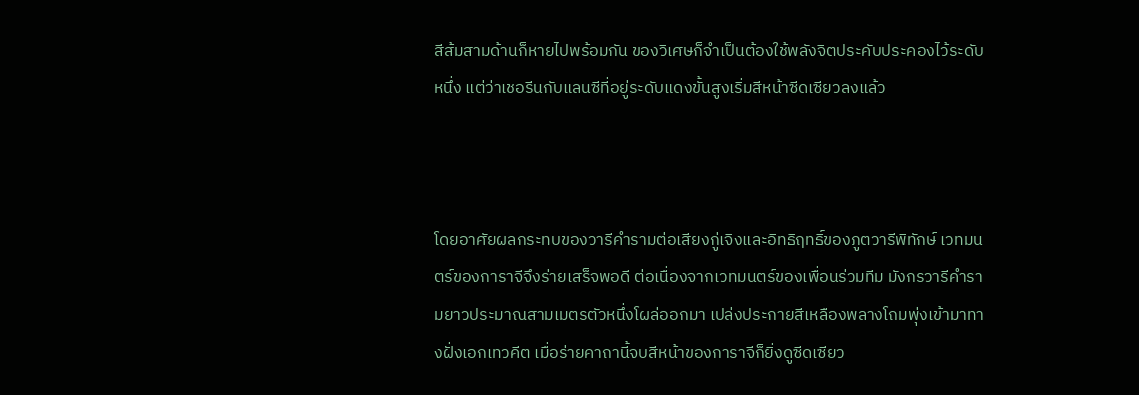สีส้มสามด้านก็หายไปพร้อมกัน ของวิเศษก็จำเป็นต้องใช้พลังจิตประคับประคองไว้ระดับหนึ่ง แต่ว่าเชอรีนกับแลนซีที่อยู่ระดับแดงขั้นสูงเริ่มสีหน้าซีดเซียวลงแล้ว



โดยอาศัยผลกระทบของวารีคำรามต่อเสียงกู่เจิงและอิทธิฤทธิ์ของภูตวารีพิทักษ์ เวทมนตร์ของการาจีจึงร่ายเสร็จพอดี ต่อเนื่องจากเวทมนตร์ของเพื่อนร่วมทีม มังกรวารีคำรามยาวประมาณสามเมตรตัวหนึ่งโผล่ออกมา เปล่งประกายสีเหลืองพลางโถมพุ่งเข้ามาทางฝั่งเอกเทวคีต เมื่อร่ายคาถานี้จบสีหน้าของการาจีก็ยิ่งดูซีดเซียว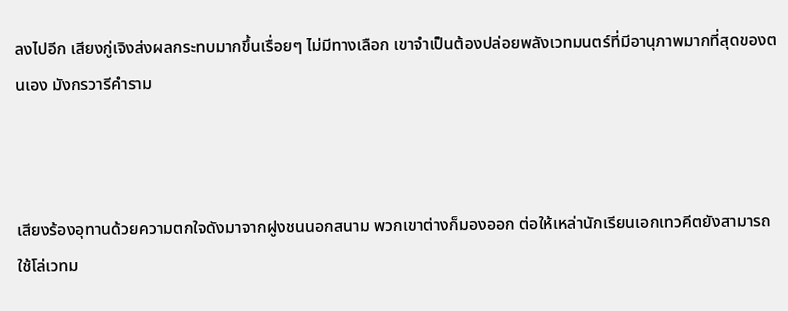ลงไปอีก เสียงกู่เจิงส่งผลกระทบมากขึ้นเรื่อยๆ ไม่มีทางเลือก เขาจำเป็นต้องปล่อยพลังเวทมนตร์ที่มีอานุภาพมากที่สุดของตนเอง มังกรวารีคำราม



เสียงร้องอุทานด้วยความตกใจดังมาจากฝูงชนนอกสนาม พวกเขาต่างก็มองออก ต่อให้เหล่านักเรียนเอกเทวคีตยังสามารถใช้โล่เวทม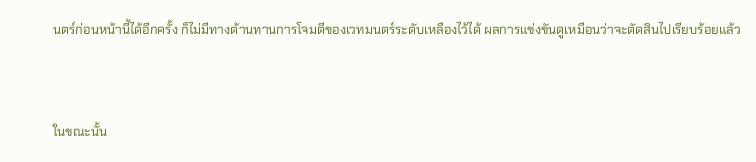นตร์ก่อนหน้านี้ได้อีกครั้ง ก็ไม่มีทางต้านทานการโจมตีของเวทมนตร์ระดับเหลืองไว้ได้ ผลการแข่งขันดูเหมือนว่าจะตัดสินไปเรียบร้อยแล้ว



ในขณะนั้น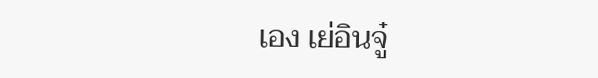เอง เย่อินจู๋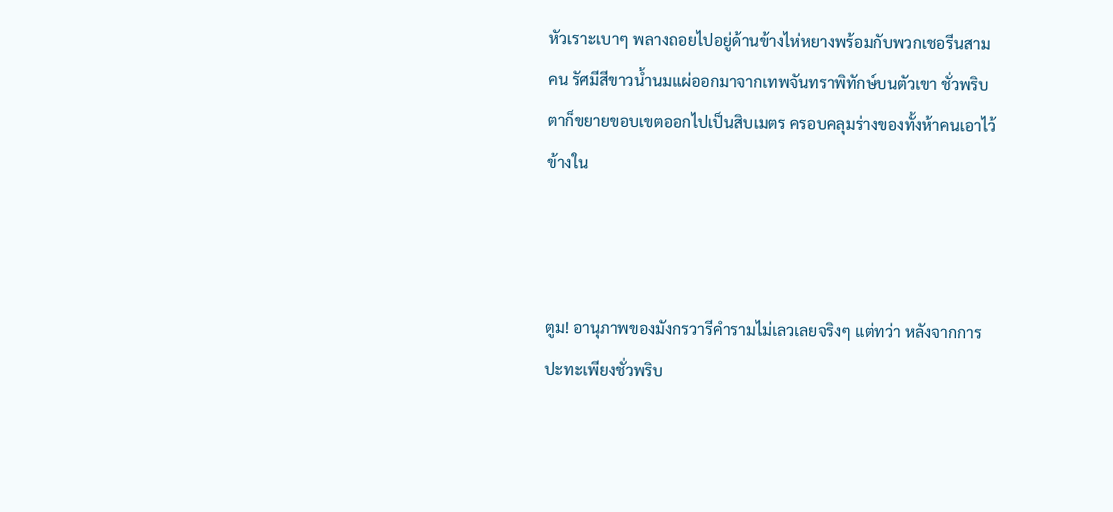หัวเราะเบาๆ พลางถอยไปอยู่ด้านข้างไห่หยางพร้อมกับพวกเชอรีนสามคน รัศมีสีขาวน้ำนมแผ่ออกมาจากเทพจันทราพิทักษ์บนตัวเขา ชั่วพริบตาก็ขยายขอบเขตออกไปเป็นสิบเมตร ครอบคลุมร่างของทั้งห้าคนเอาไว้ข้างใน



ตูม! อานุภาพของมังกรวารีคำรามไม่เลวเลยจริงๆ แต่ทว่า หลังจากการปะทะเพียงชั่วพริบ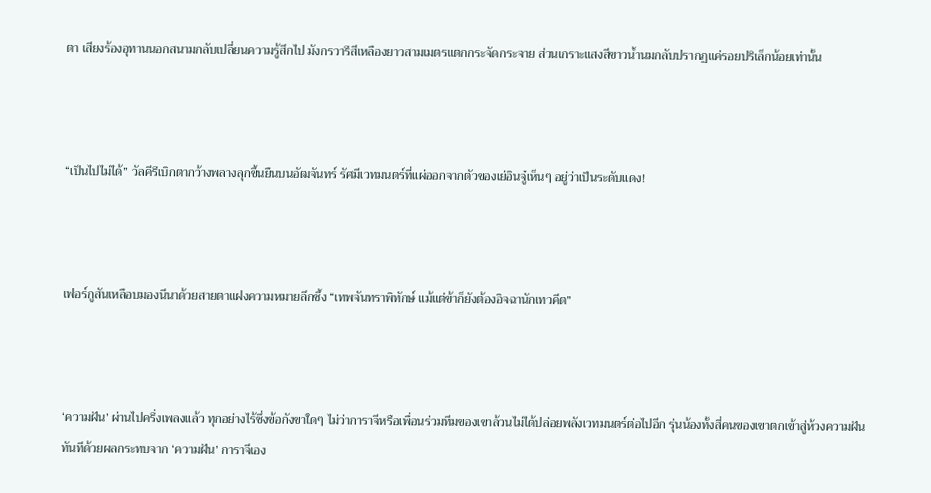ตา เสียงร้องอุทานนอกสนามกลับเปลี่ยนความรู้สึกไป มังกรวารีสีเหลืองยาวสามเมตรแตกกระจัดกระจาย ส่วนเกราะแสงสีขาวน้ำนมกลับปรากฏแค่รอยปริเล็กน้อยเท่านั้น



“เป็นไปไม่ได้” วัลคีรีเบิกตากว้างพลางลุกขึ้นยืนบนอัฒจันทร์ รัศมีเวทมนตร์ที่แผ่ออกจากตัวของเย่อินจู๋เห็นๆ อยู่ว่าเป็นระดับแดง!



เฟอร์กูสันเหลือบมองนีนาด้วยสายตาแฝงความหมายลึกซึ้ง “เทพจันทราพิทักษ์ แม้แต่ข้าก็ยังต้องอิจฉานักเทวคีต”



‘ความฝัน’ ผ่านไปครึ่งเพลงแล้ว ทุกอย่างไร้ซึ่งข้อกังขาใดๆ ไม่ว่าการาจีหรือเพื่อนร่วมทีมของเขาล้วนไม่ได้ปล่อยพลังเวทมนตร์ต่อไปอีก รุ่นน้องทั้งสี่คนของเขาตกเข้าสู่ห้วงความฝันทันทีด้วยผลกระทบจาก ‘ความฝัน’ การาจีเอง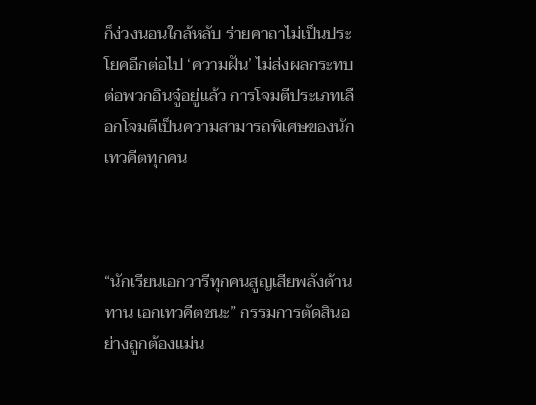ก็ง่วงนอนใกล้หลับ ร่ายคาถาไม่เป็นประโยคอีกต่อไป ‘ความฝัน’ ไม่ส่งผลกระทบต่อพวกอินจู๋อยู่แล้ว การโจมตีประเภทเลือกโจมตีเป็นความสามารถพิเศษของนักเทวคีตทุกคน



“นักเรียนเอกวารีทุกคนสูญเสียพลังต้านทาน เอกเทวคีตชนะ” กรรมการตัดสินอย่างถูกต้องแม่น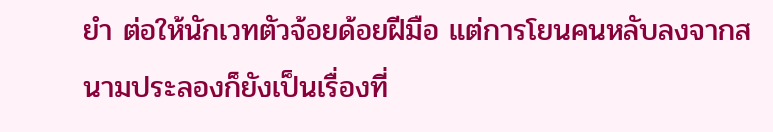ยำ ต่อให้นักเวทตัวจ้อยด้อยฝีมือ แต่การโยนคนหลับลงจากสนามประลองก็ยังเป็นเรื่องที่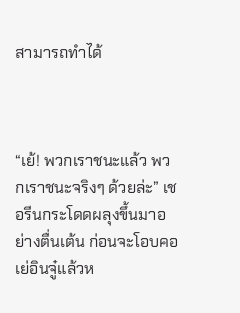สามารถทำได้



“เย้! พวกเราชนะแล้ว พวกเราชนะจริงๆ ด้วยล่ะ” เชอรีนกระโดดผลุงขึ้นมาอย่างตื่นเต้น ก่อนจะโอบคอเย่อินจู๋แล้วห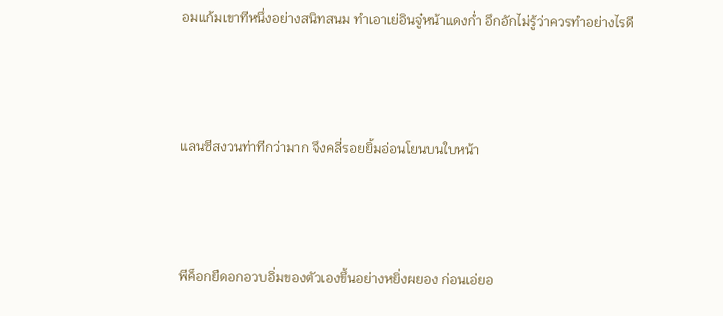อมแก้มเขาทีหนึ่งอย่างสนิทสนม ทำเอาเย่อินจู๋หน้าแดงก่ำ อึกอักไม่รู้ว่าควรทำอย่างไรดี



แลนซีสงวนท่าทีกว่ามาก จึงคลี่รอยยิ้มอ่อนโยนบนใบหน้า



พีค็อกยืดอกอวบอิ่มของตัวเองขึ้นอย่างหยิ่งผยอง ก่อนเอ่ยอ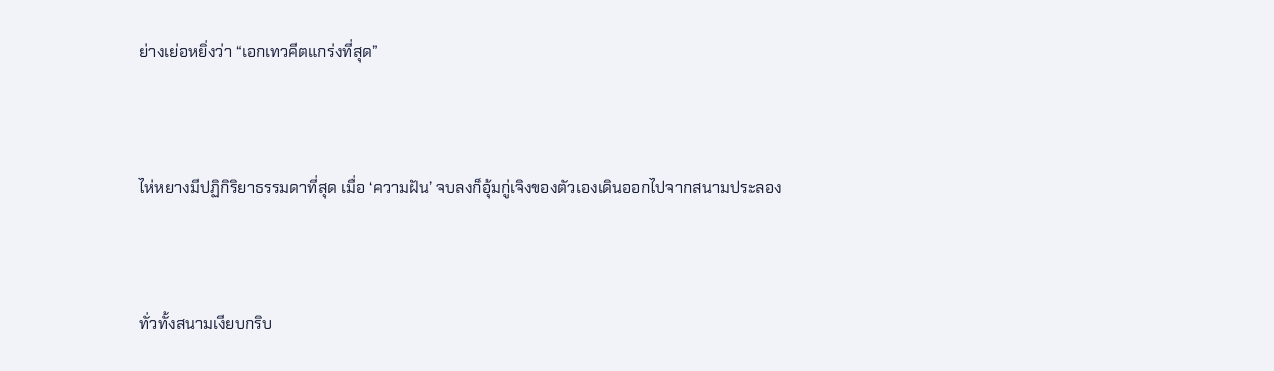ย่างเย่อหยิ่งว่า “เอกเทวคีตแกร่งที่สุด”



ไห่หยางมีปฏิกิริยาธรรมดาที่สุด เมื่อ ‘ความฝัน’ จบลงก็อุ้มกู่เจิงของตัวเองเดินออกไปจากสนามประลอง



ทั่วทั้งสนามเงียบกริบ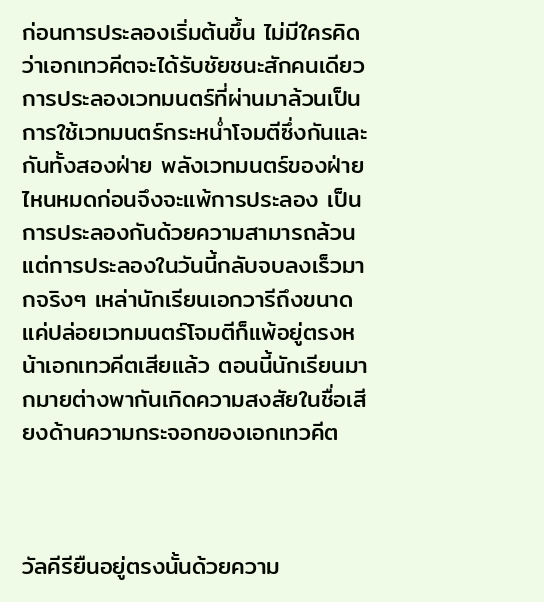ก่อนการประลองเริ่มต้นขึ้น ไม่มีใครคิดว่าเอกเทวคีตจะได้รับชัยชนะสักคนเดียว การประลองเวทมนตร์ที่ผ่านมาล้วนเป็นการใช้เวทมนตร์กระหน่ำโจมตีซึ่งกันและกันทั้งสองฝ่าย พลังเวทมนตร์ของฝ่ายไหนหมดก่อนจึงจะแพ้การประลอง เป็นการประลองกันด้วยความสามารถล้วน แต่การประลองในวันนี้กลับจบลงเร็วมากจริงๆ เหล่านักเรียนเอกวารีถึงขนาดแค่ปล่อยเวทมนตร์โจมตีก็แพ้อยู่ตรงหน้าเอกเทวคีตเสียแล้ว ตอนนี้นักเรียนมากมายต่างพากันเกิดความสงสัยในชื่อเสียงด้านความกระจอกของเอกเทวคีต



วัลคีรียืนอยู่ตรงนั้นด้วยความ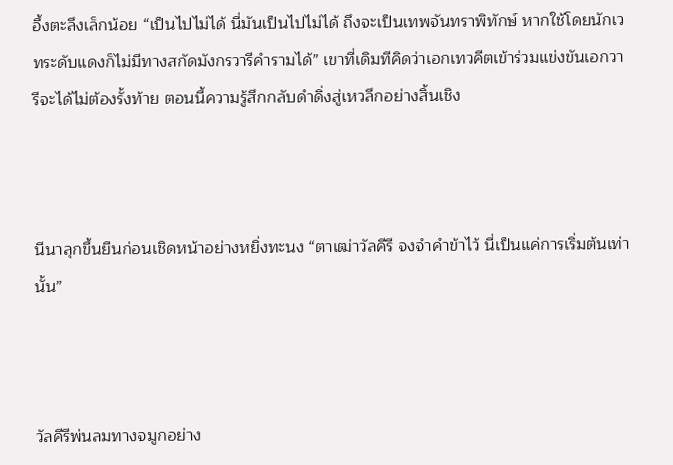อึ้งตะลึงเล็กน้อย “เป็นไปไม่ได้ นี่มันเป็นไปไม่ได้ ถึงจะเป็นเทพจันทราพิทักษ์ หากใช้โดยนักเวทระดับแดงก็ไม่มีทางสกัดมังกรวารีคำรามได้” เขาที่เดิมทีคิดว่าเอกเทวคีตเข้าร่วมแข่งขันเอกวารีจะได้ไม่ต้องรั้งท้าย ตอนนี้ความรู้สึกกลับดำดิ่งสู่เหวลึกอย่างสิ้นเชิง



นีนาลุกขึ้นยืนก่อนเชิดหน้าอย่างหยิ่งทะนง “ตาเฒ่าวัลคีรี จงจำคำข้าไว้ นี่เป็นแค่การเริ่มต้นเท่านั้น”



วัลคีรีพ่นลมทางจมูกอย่าง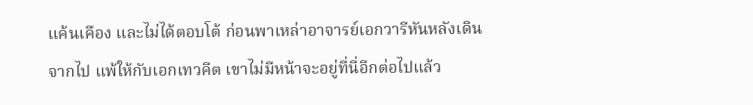แค้นเคือง และไม่ได้ตอบโต้ ก่อนพาเหล่าอาจารย์เอกวารีหันหลังเดินจากไป แพ้ให้กับเอกเทวคีต เขาไม่มีหน้าจะอยู่ที่นี่อีกต่อไปแล้ว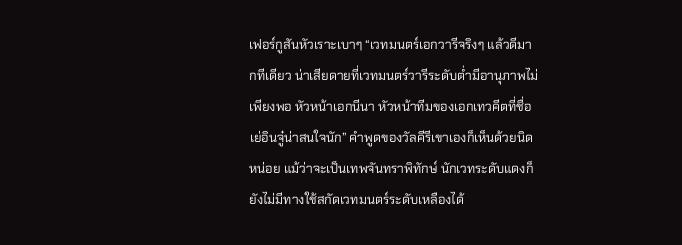เฟอร์กูสันหัวเราะเบาๆ “เวทมนตร์เอกวารีจริงๆ แล้วดีมากทีเดียว น่าเสียดายที่เวทมนตร์วารีระดับต่ำมีอานุภาพไม่เพียงพอ หัวหน้าเอกนีนา หัวหน้าทีมของเอกเทวคีตที่ชื่อเย่อินจู๋น่าสนใจนัก” คำพูดของวัลคีรีเขาเองก็เห็นด้วยนิดหน่อย แม้ว่าจะเป็นเทพจันทราพิทักษ์ นักเวทระดับแดงก็ยังไม่มีทางใช้สกัดเวทมนตร์ระดับเหลืองได้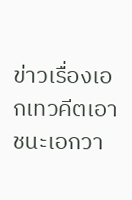ข่าวเรื่องเอกเทวคีตเอาชนะเอกวา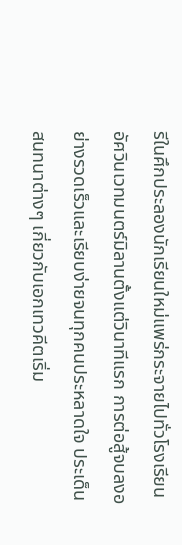รีในศึกประลองนักเรียนใหม่แพร่กระจายไปทั่วโรงเรียนอัศวินเวทมนตร์มิลานตั้งแต่วินาทีแรก การต่อสู้จบลงอย่างรวดเร็วและเรียบง่ายจนทุกคนประหลาดใจ ประเด็นสนทนาต่างๆ เกี่ยวกับเอกเทวคีตเริ่ม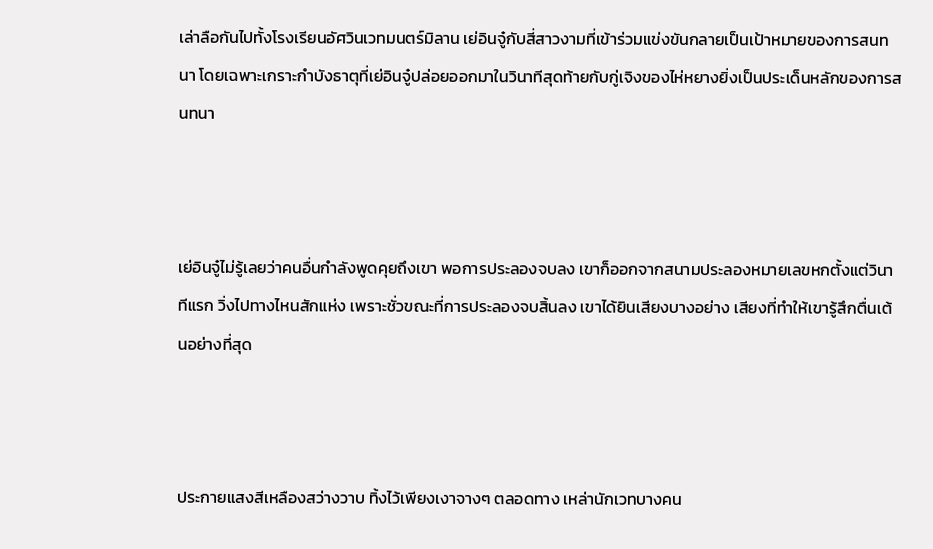เล่าลือกันไปทั้งโรงเรียนอัศวินเวทมนตร์มิลาน เย่อินจู๋กับสี่สาวงามที่เข้าร่วมแข่งขันกลายเป็นเป้าหมายของการสนทนา โดยเฉพาะเกราะกำบังธาตุที่เย่อินจู๋ปล่อยออกมาในวินาทีสุดท้ายกับกู่เจิงของไห่หยางยิ่งเป็นประเด็นหลักของการสนทนา



เย่อินจู๋ไม่รู้เลยว่าคนอื่นกำลังพูดคุยถึงเขา พอการประลองจบลง เขาก็ออกจากสนามประลองหมายเลขหกตั้งแต่วินาทีแรก วิ่งไปทางไหนสักแห่ง เพราะชั่วขณะที่การประลองจบสิ้นลง เขาได้ยินเสียงบางอย่าง เสียงที่ทำให้เขารู้สึกตื่นเต้นอย่างที่สุด



ประกายแสงสีเหลืองสว่างวาบ ทิ้งไว้เพียงเงาจางๆ ตลอดทาง เหล่านักเวทบางคน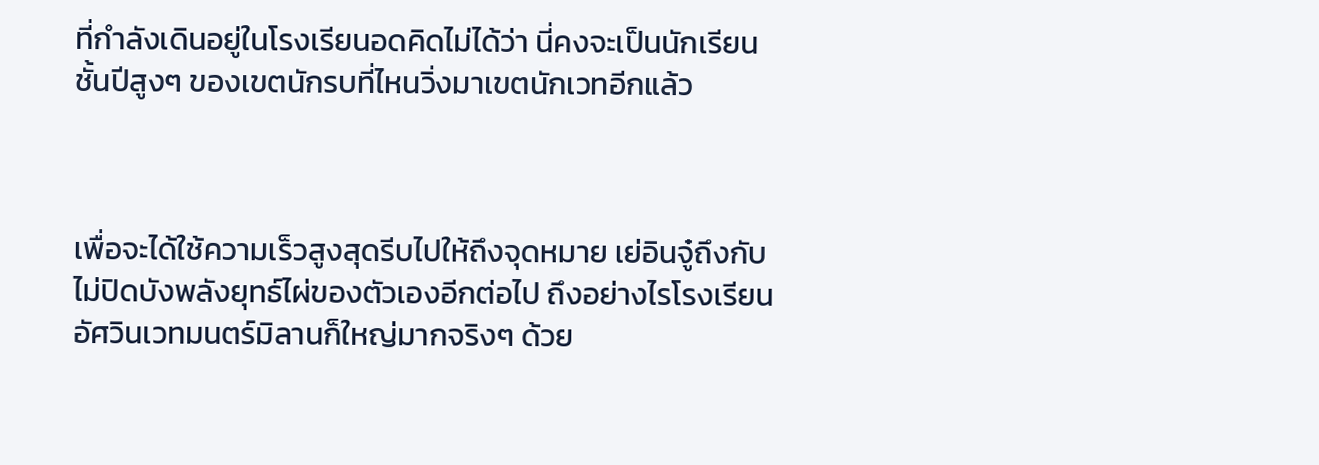ที่กำลังเดินอยู่ในโรงเรียนอดคิดไม่ได้ว่า นี่คงจะเป็นนักเรียนชั้นปีสูงๆ ของเขตนักรบที่ไหนวิ่งมาเขตนักเวทอีกแล้ว



เพื่อจะได้ใช้ความเร็วสูงสุดรีบไปให้ถึงจุดหมาย เย่อินจู๋ถึงกับไม่ปิดบังพลังยุทธ์ไผ่ของตัวเองอีกต่อไป ถึงอย่างไรโรงเรียนอัศวินเวทมนตร์มิลานก็ใหญ่มากจริงๆ ด้วย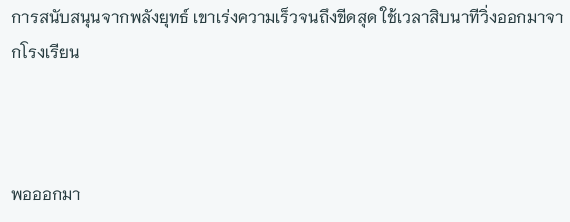การสนับสนุนจากพลังยุทธ์ เขาเร่งความเร็วจนถึงขีดสุด ใช้เวลาสิบนาทีวิ่งออกมาจากโรงเรียน



พอออกมา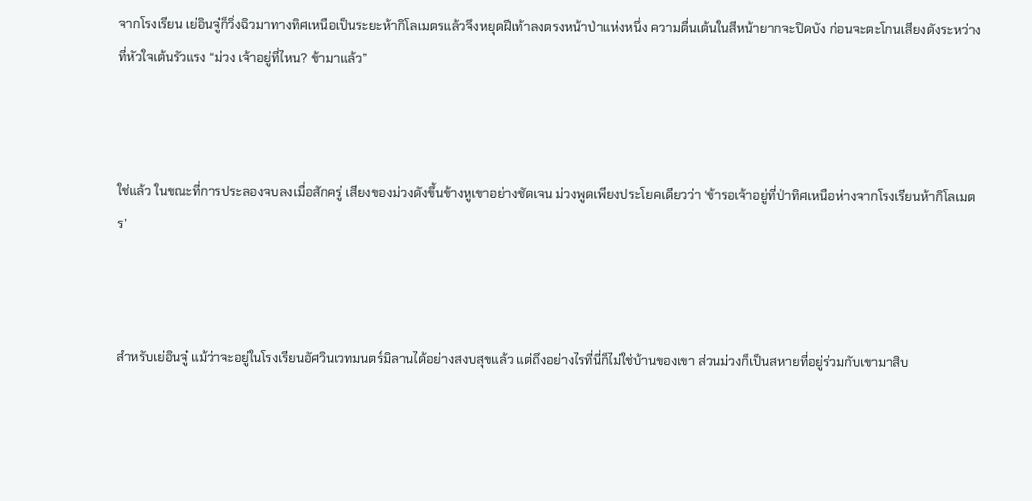จากโรงเรียน เย่อินจู๋ก็วิ่งฉิวมาทางทิศเหนือเป็นระยะห้ากิโลเมตรแล้วจึงหยุดฝีเท้าลงตรงหน้าป่าแห่งหนึ่ง ความตื่นเต้นในสีหน้ายากจะปิดบัง ก่อนจะตะโกนเสียงดังระหว่างที่หัวใจเต้นรัวแรง “ม่วง เจ้าอยู่ที่ไหน? ข้ามาแล้ว”



ใช่แล้ว ในขณะที่การประลองจบลงเมื่อสักครู่ เสียงของม่วงดังขึ้นข้างหูเขาอย่างชัดเจน ม่วงพูดเพียงประโยคเดียวว่า ‘ข้ารอเจ้าอยู่ที่ป่าทิศเหนือห่างจากโรงเรียนห้ากิโลเมตร’



สำหรับเย่อินจู๋ แม้ว่าจะอยู่ในโรงเรียนอัศวินเวทมนตร์มิลานได้อย่างสงบสุขแล้ว แต่ถึงอย่างไรที่นี่ก็ไม่ใช่บ้านของเขา ส่วนม่วงก็เป็นสหายที่อยู่ร่วมกับเขามาสิบ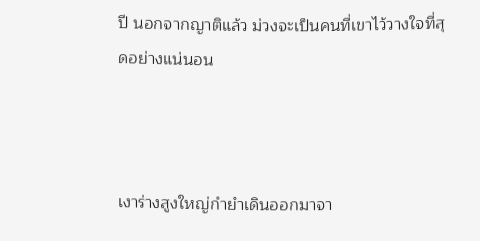ปี นอกจากญาติแล้ว ม่วงจะเป็นคนที่เขาไว้วางใจที่สุดอย่างแน่นอน



เงาร่างสูงใหญ่กำยำเดินออกมาจา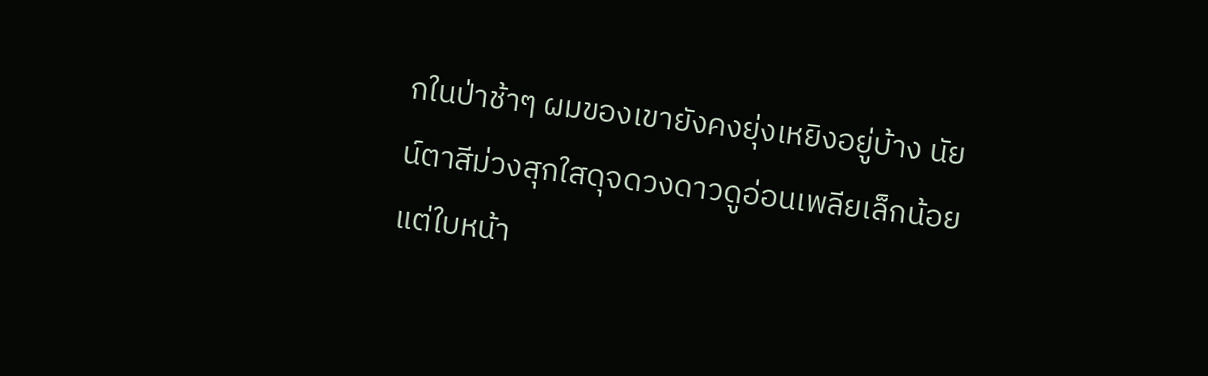กในป่าช้าๆ ผมของเขายังคงยุ่งเหยิงอยู่บ้าง นัยน์ตาสีม่วงสุกใสดุจดวงดาวดูอ่อนเพลียเล็กน้อย แต่ใบหน้า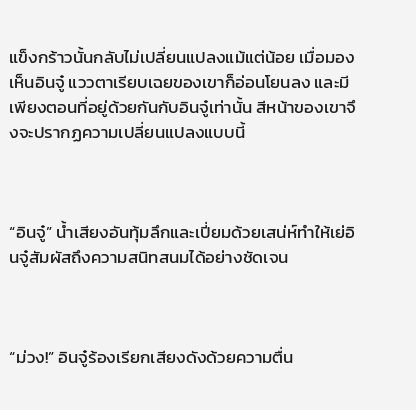แข็งกร้าวนั้นกลับไม่เปลี่ยนแปลงแม้แต่น้อย เมื่อมองเห็นอินจู๋ แววตาเรียบเฉยของเขาก็อ่อนโยนลง และมีเพียงตอนที่อยู่ด้วยกันกับอินจู๋เท่านั้น สีหน้าของเขาจึงจะปรากฏความเปลี่ยนแปลงแบบนี้



“อินจู๋” น้ำเสียงอันทุ้มลึกและเปี่ยมด้วยเสน่ห์ทำให้เย่อินจู๋สัมผัสถึงความสนิทสนมได้อย่างชัดเจน



“ม่วง!” อินจู๋ร้องเรียกเสียงดังด้วยความตื่น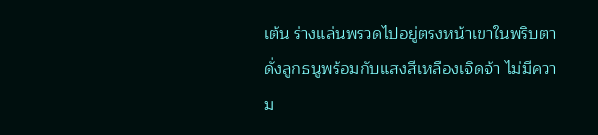เต้น ร่างแล่นพรวดไปอยู่ตรงหน้าเขาในพริบตาดั่งลูกธนูพร้อมกับแสงสีเหลืองเจิดจ้า ไม่มีความ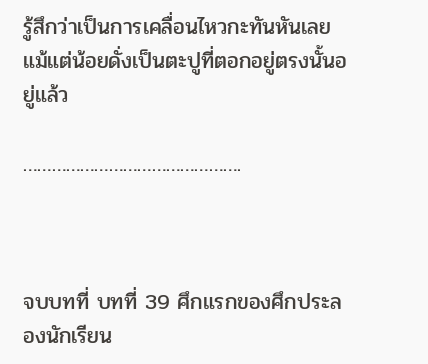รู้สึกว่าเป็นการเคลื่อนไหวกะทันหันเลยแม้แต่น้อยดั่งเป็นตะปูที่ตอกอยู่ตรงนั้นอยู่แล้ว

……………………………………….



จบบทที่ บทที่ 39 ศึกแรกของศึกประลองนักเรียน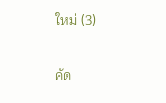ใหม่ (3)

คัด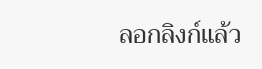ลอกลิงก์แล้ว